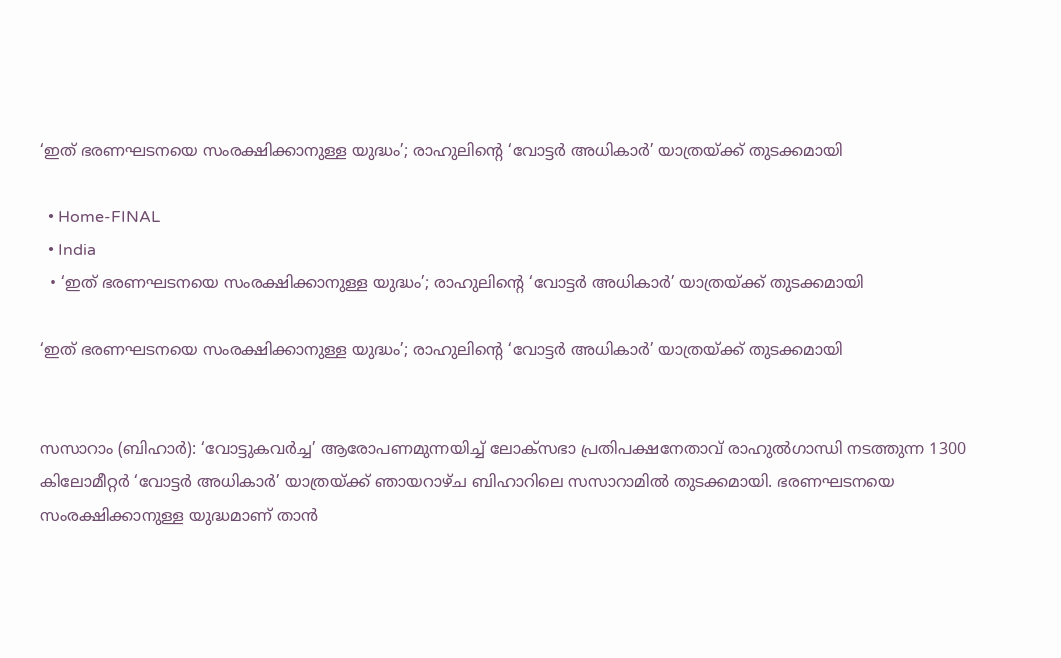‘ഇത് ഭരണഘടനയെ സംരക്ഷിക്കാനുള്ള യുദ്ധം’; രാഹുലിന്റെ ‘വോട്ടർ അധികാർ’ യാത്രയ്ക്ക് തുടക്കമായി

  • Home-FINAL
  • India
  • ‘ഇത് ഭരണഘടനയെ സംരക്ഷിക്കാനുള്ള യുദ്ധം’; രാഹുലിന്റെ ‘വോട്ടർ അധികാർ’ യാത്രയ്ക്ക് തുടക്കമായി

‘ഇത് ഭരണഘടനയെ സംരക്ഷിക്കാനുള്ള യുദ്ധം’; രാഹുലിന്റെ ‘വോട്ടർ അധികാർ’ യാത്രയ്ക്ക് തുടക്കമായി


സസാറാം (ബിഹാർ): ‘വോട്ടുകവർച്ച’ ആരോപണമുന്നയിച്ച് ലോക്‌സഭാ പ്രതിപക്ഷനേതാവ് രാഹുൽഗാന്ധി നടത്തുന്ന 1300 കിലോമീറ്റർ ‘വോട്ടർ അധികാർ’ യാത്രയ്ക്ക് ഞായറാഴ്ച ബിഹാറിലെ സസാറാമിൽ തുടക്കമായി. ഭരണഘടനയെ സംരക്ഷിക്കാനുള്ള യുദ്ധമാണ് താൻ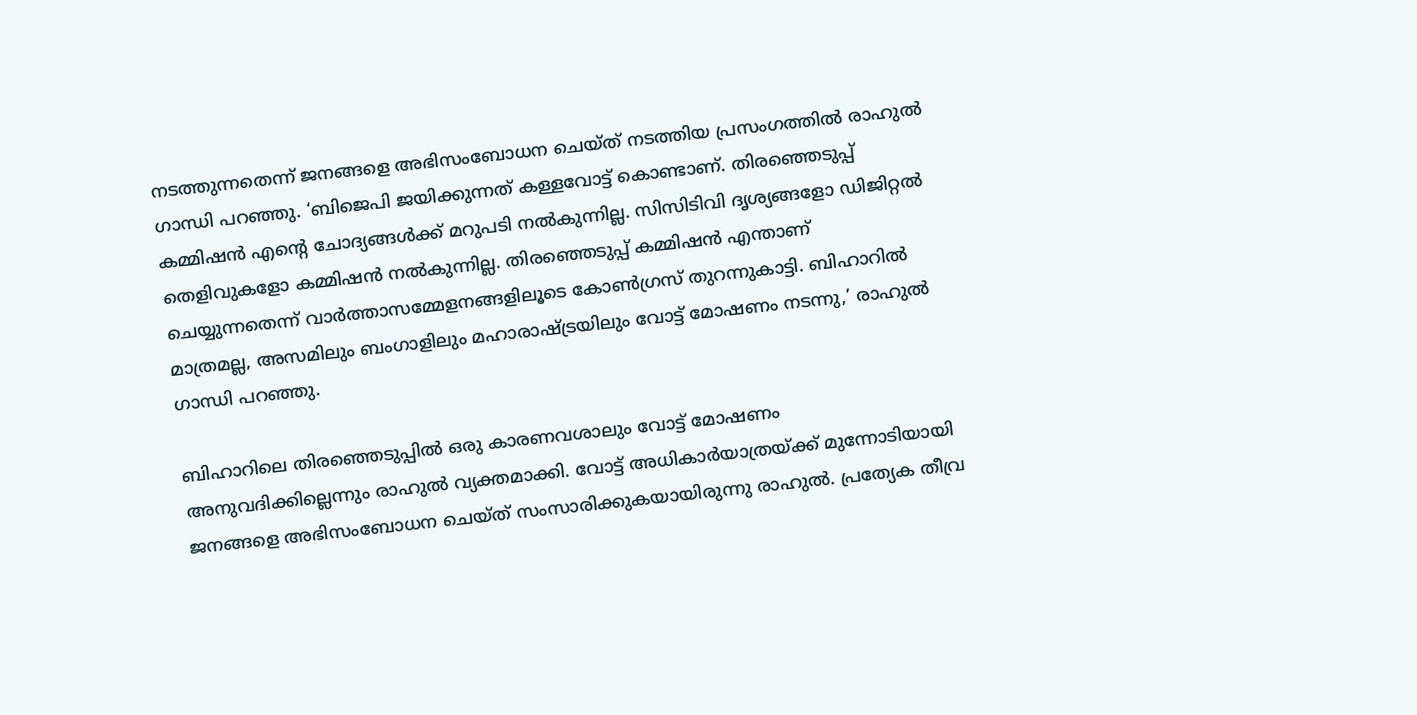നടത്തുന്നതെന്ന് ജനങ്ങളെ അഭിസംബോധന ചെയ്ത് നടത്തിയ പ്രസംഗത്തിൽ രാഹുൽ ഗാന്ധി പറഞ്ഞു. ‘ബിജെപി ജയിക്കുന്നത് കള്ളവോട്ട് കൊണ്ടാണ്. തിരഞ്ഞെടുപ്പ് കമ്മിഷൻ എന്റെ ചോദ്യങ്ങൾക്ക് മറുപടി നൽകുന്നില്ല. സിസിടിവി ദൃശ്യങ്ങളോ ഡിജിറ്റൽ തെളിവുകളോ കമ്മിഷൻ നൽകുന്നില്ല. തിരഞ്ഞെടുപ്പ് കമ്മിഷൻ എന്താണ് ചെയ്യുന്നതെന്ന് വാർത്താസമ്മേളനങ്ങളിലൂടെ കോൺഗ്രസ് തുറന്നുകാട്ടി. ബിഹാറിൽ മാത്രമല്ല, അസമിലും ബംഗാളിലും മഹാരാഷ്ട്രയിലും വോട്ട് മോഷണം നടന്നു,’ രാഹുൽ ഗാന്ധി പറഞ്ഞു.

ബിഹാറിലെ തിരഞ്ഞെടുപ്പിൽ ഒരു കാരണവശാലും വോട്ട് മോഷണം അനുവദിക്കില്ലെന്നും രാഹുൽ വ്യക്തമാക്കി. വോട്ട് അധികാർയാത്രയ്ക്ക് മുന്നോടിയായി ജനങ്ങളെ അഭിസംബോധന ചെയ്ത് സംസാരിക്കുകയായിരുന്നു രാഹുൽ. പ്രത്യേക തീവ്ര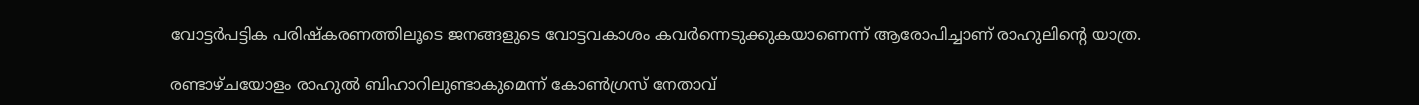വോട്ടർപട്ടിക പരിഷ്‌കരണത്തിലൂടെ ജനങ്ങളുടെ വോട്ടവകാശം കവർന്നെടുക്കുകയാണെന്ന് ആരോപിച്ചാണ് രാഹുലിന്റെ യാത്ര.

രണ്ടാഴ്ചയോളം രാഹുൽ ബിഹാറിലുണ്ടാകുമെന്ന് കോൺഗ്രസ് നേതാവ്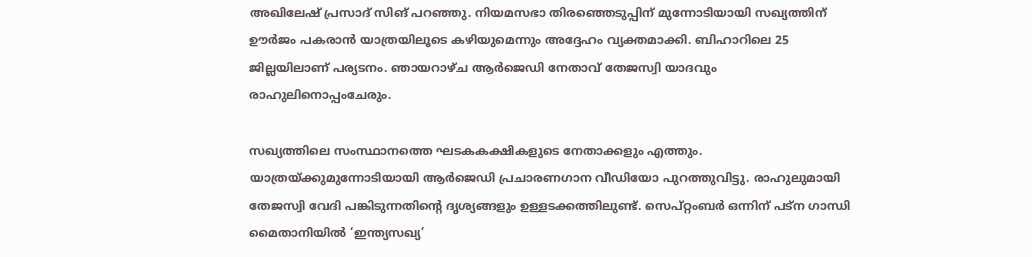അഖിലേഷ് പ്രസാദ് സിങ് പറഞ്ഞു. നിയമസഭാ തിരഞ്ഞെടുപ്പിന് മുന്നോടിയായി സഖ്യത്തിന് ഊർജം പകരാൻ യാത്രയിലൂടെ കഴിയുമെന്നും അദ്ദേഹം വ്യക്തമാക്കി. ബിഹാറിലെ 25 ജില്ലയിലാണ് പര്യടനം. ഞായറാഴ്ച ആർജെഡി നേതാവ് തേജസ്വി യാദവും രാഹുലിനൊപ്പംചേരും.

സഖ്യത്തിലെ സംസ്ഥാനത്തെ ഘടകകക്ഷികളുടെ നേതാക്കളും എത്തും. യാത്രയ്ക്കുമുന്നോടിയായി ആർജെഡി പ്രചാരണഗാന വീഡിയോ പുറത്തുവിട്ടു. രാഹുലുമായി തേജസ്വി വേദി പങ്കിടുന്നതിന്റെ ദൃശ്യങ്ങളും ഉള്ളടക്കത്തിലുണ്ട്. സെപ്റ്റംബർ ഒന്നിന് പട്ന ഗാന്ധി മൈതാനിയിൽ ‘ഇന്ത്യസഖ്യ’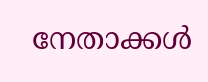നേതാക്കൾ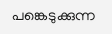പങ്കെടുക്കുന്ന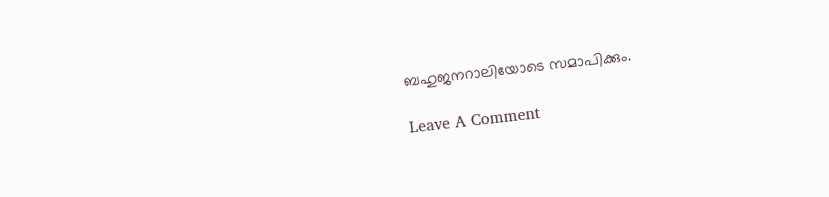ബഹുജനറാലിയോടെ സമാപിക്കും.

Leave A Comment